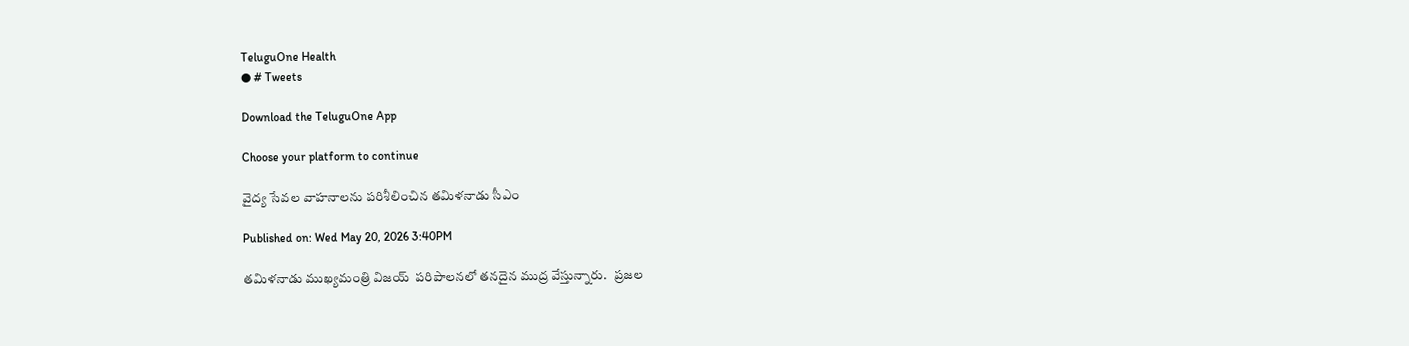TeluguOne Health
● # Tweets

Download the TeluguOne App

Choose your platform to continue

వైద్య సేవల వాహనాలను పరిశీలించిన తమిళనాడు సీఎం

Published on: Wed May 20, 2026 3:40PM

తమిళనాడు ముఖ్యమంత్రి విజయ్  పరిపాలనలో తనదైన ముద్ర వేస్తున్నారు.   ప్రజల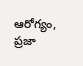ఆరోగ్యం, ప్రజా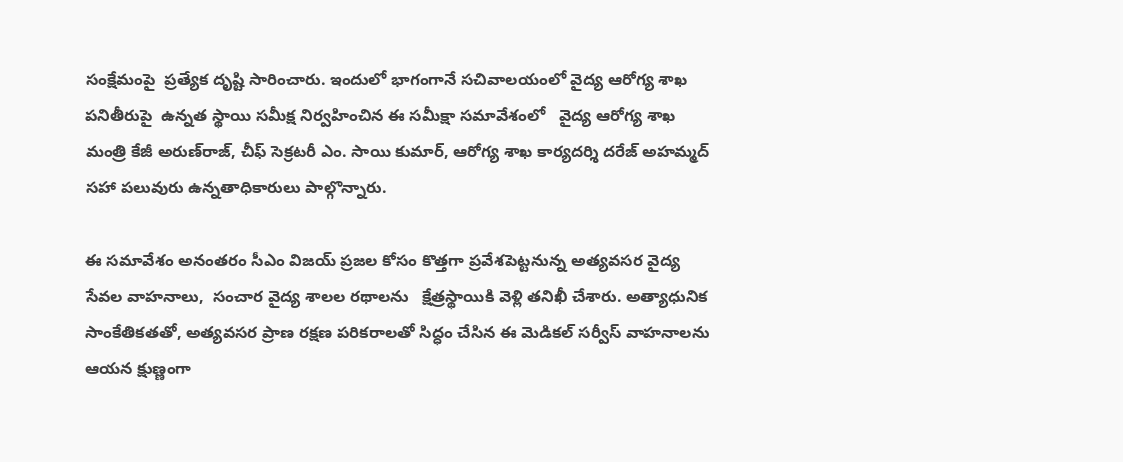సంక్షేమంపై  ప్రత్యేక దృష్టి సారించారు. ఇందులో భాగంగానే సచివాలయంలో వైద్య ఆరోగ్య శాఖ పనితీరుపై  ఉన్నత స్థాయి సమీక్ష నిర్వహించిన ఈ సమీక్షా సమావేశంలో   వైద్య ఆరోగ్య శాఖ మంత్రి కేజీ అరుణ్‌రాజ్, చీఫ్ సెక్రటరీ ఎం. సాయి కుమార్, ఆరోగ్య శాఖ కార్యదర్శి దరేజ్ అహమ్మద్ సహా పలువురు ఉన్నతాధికారులు పాల్గొన్నారు.

ఈ సమావేశం అనంతరం సీఎం విజయ్ ప్రజల కోసం కొత్తగా ప్రవేశపెట్టనున్న అత్యవసర వైద్య సేవల వాహనాలు,  సంచార వైద్య శాలల రథాలను   క్షేత్రస్థాయికి వెళ్లి తనిఖీ చేశారు. అత్యాధునిక సాంకేతికతతో, అత్యవసర ప్రాణ రక్షణ పరికరాలతో సిద్ధం చేసిన ఈ మెడికల్ సర్వీస్ వాహనాలను ఆయన క్షుణ్ణంగా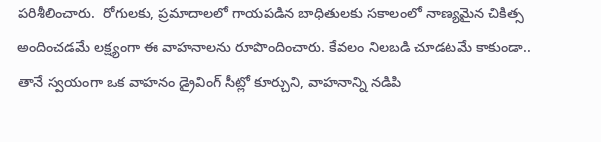పరిశీలించారు.  రోగులకు, ప్రమాదాలలో గాయపడిన బాధితులకు సకాలంలో నాణ్యమైన చికిత్స అందించడమే లక్ష్యంగా ఈ వాహనాలను రూపొందించారు. కేవలం నిలబడి చూడటమే కాకుండా.. తానే స్వయంగా ఒక వాహనం డ్రైవింగ్ సీట్లో కూర్చుని, వాహనాన్ని నడిపి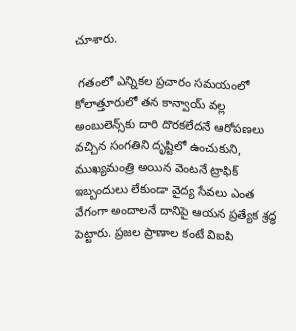చూశారు.

 గతంలో ఎన్నికల ప్రచారం సమయంలో కోలాత్తూరులో తన కాన్వాయ్ వల్ల అంబులెన్స్‌కు దారి దొరకలేదనే ఆరోపణలు వచ్చిన సంగతిని దృష్టిలో ఉంచుకుని, ముఖ్యమంత్రి అయిన వెంటనే ట్రాఫిక్ ఇబ్బందులు లేకుండా వైద్య సేవలు ఎంత వేగంగా అందాలనే దానిపై ఆయన ప్రత్యేక శ్రద్ధ పెట్టారు. ప్రజల ప్రాణాల కంటే విఐపి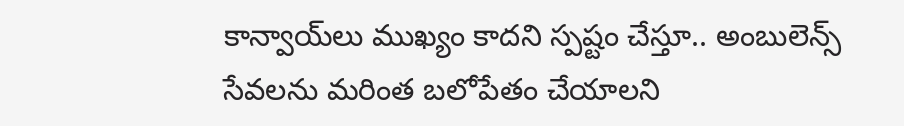కాన్వాయ్‌లు ముఖ్యం కాదని స్పష్టం చేస్తూ.. అంబులెన్స్ సేవలను మరింత బలోపేతం చేయాలని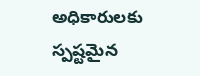అధికారులకు స్పష్టమైన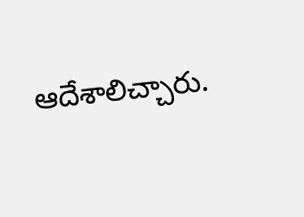ఆదేశాలిచ్చారు.